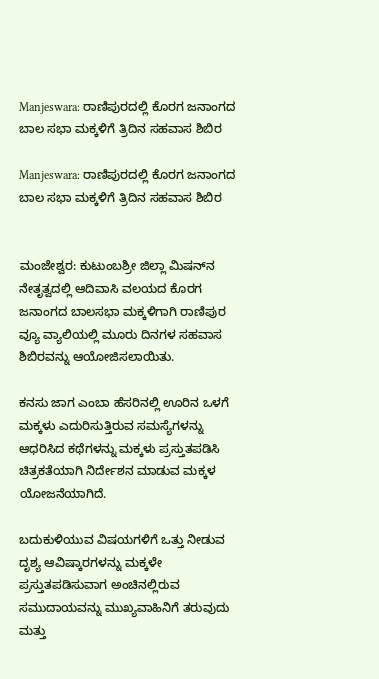Manjeswara: ರಾಣಿಪುರದಲ್ಲಿ ಕೊರಗ ಜನಾಂಗದ ಬಾಲ ಸಭಾ ಮಕ್ಕಳಿಗೆ ತ್ರಿದಿನ ಸಹವಾಸ ಶಿಬಿರ

Manjeswara: ರಾಣಿಪುರದಲ್ಲಿ ಕೊರಗ ಜನಾಂಗದ ಬಾಲ ಸಭಾ ಮಕ್ಕಳಿಗೆ ತ್ರಿದಿನ ಸಹವಾಸ ಶಿಬಿರ


ಮಂಜೇಶ್ವರ: ಕುಟುಂಬಶ್ರೀ ಜಿಲ್ಲಾ ಮಿಷನ್‌ನ ನೇತೃತ್ವದಲ್ಲಿ ಆದಿವಾಸಿ ವಲಯದ ಕೊರಗ ಜನಾಂಗದ ಬಾಲಸಭಾ ಮಕ್ಕಳಿಗಾಗಿ ರಾಣಿಪುರ ವ್ಯೂ ವ್ಯಾಲಿಯಲ್ಲಿ ಮೂರು ದಿನಗಳ ಸಹವಾಸ ಶಿಬಿರವನ್ನು ಆಯೋಜಿಸಲಾಯಿತು.

ಕನಸು ಜಾಗ ಎಂಬಾ ಹೆಸರಿನಲ್ಲಿ ಊರಿನ ಒಳಗೆ ಮಕ್ಕಳು ಎದುರಿಸುತ್ತಿರುವ ಸಮಸ್ಯೆಗಳನ್ನು ಆಧರಿಸಿದ ಕಥೆಗಳನ್ನು ಮಕ್ಕಳು ಪ್ರಸ್ತುತಪಡಿಸಿ ಚಿತ್ರಕತೆಯಾಗಿ ನಿರ್ದೇಶನ ಮಾಡುವ ಮಕ್ಕಳ ಯೋಜನೆಯಾಗಿದೆ.

ಬದುಕುಳಿಯುವ ವಿಷಯಗಳಿಗೆ ಒತ್ತು ನೀಡುವ ದೃಶ್ಯ ಆವಿಷ್ಕಾರಗಳನ್ನು ಮಕ್ಕಳೇ ಪ್ರಸ್ತುತಪಡಿಸುವಾಗ ಅಂಚಿನಲ್ಲಿರುವ ಸಮುದಾಯವನ್ನು ಮುಖ್ಯವಾಹಿನಿಗೆ ತರುವುದು ಮತ್ತು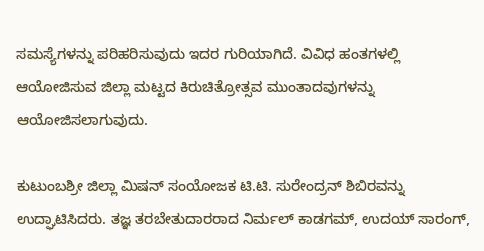ಸಮಸ್ಯೆಗಳನ್ನು ಪರಿಹರಿಸುವುದು ಇದರ ಗುರಿಯಾಗಿದೆ. ವಿವಿಧ ಹಂತಗಳಲ್ಲಿ ಆಯೋಜಿಸುವ ಜಿಲ್ಲಾ ಮಟ್ಟದ ಕಿರುಚಿತ್ರೋತ್ಸವ ಮುಂತಾದವುಗಳನ್ನು ಆಯೋಜಿಸಲಾಗುವುದು.

ಕುಟುಂಬಶ್ರೀ ಜಿಲ್ಲಾ ಮಿಷನ್ ಸಂಯೋಜಕ ಟಿ.ಟಿ. ಸುರೇಂದ್ರನ್ ಶಿಬಿರವನ್ನು ಉದ್ಘಾಟಿಸಿದರು. ತಜ್ಞ ತರಬೇತುದಾರರಾದ ನಿರ್ಮಲ್ ಕಾಡಗಮ್, ಉದಯ್ ಸಾರಂಗ್,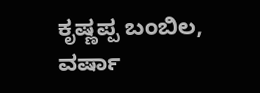ಕೃಷ್ಣಪ್ಪ ಬಂಬಿಲ, ವರ್ಷಾ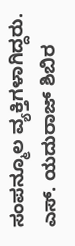ಸಂಪನ್ಮೂಲ ವ್ಯಕ್ತಿಗಳಾಗಿದ್ದರು. ಎಸ್. ಯದುರಾಜ್ ಶಿಬಿರ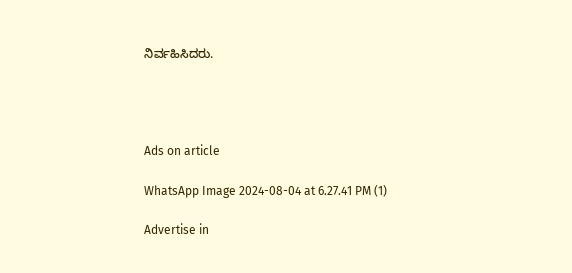ನಿರ್ವಹಿಸಿದರು.




Ads on article

WhatsApp Image 2024-08-04 at 6.27.41 PM (1)

Advertise in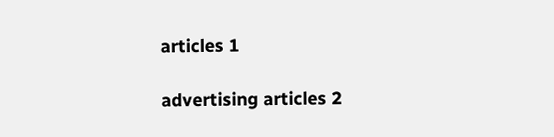articles 1

advertising articles 2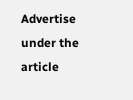Advertise under the article